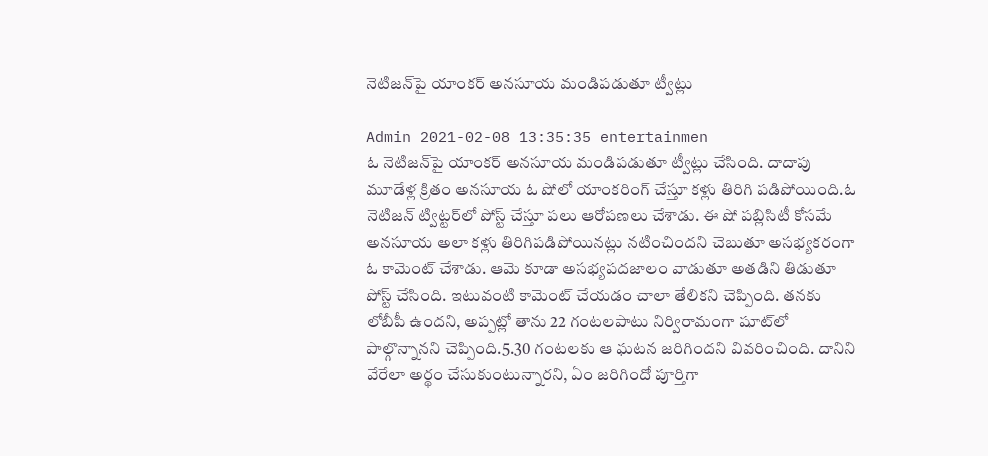నెటిజ‌న్‌పై యాంక‌ర్ అన‌సూయ‌ మండిప‌డుతూ ట్వీట్లు

Admin 2021-02-08 13:35:35 entertainmen
ఓ నెటిజ‌న్‌పై యాంక‌ర్ అన‌సూయ‌ మండిప‌డుతూ ట్వీట్లు చేసింది. దాదాపు మూడేళ్ల క్రితం అన‌సూయ‌ ఓ షోలో యాంక‌రింగ్ చేస్తూ క‌ళ్లు తిరిగి ప‌డిపోయింది.ఓ నెటిజన్‌ ట్విట్ట‌ర్‌‌లో పోస్ట్ చేస్తూ ప‌లు ఆరోప‌ణ‌లు చేశాడు. ఈ షో ప‌బ్లిసిటీ కోస‌మే అనసూయ అలా కళ్లు తిరిగిపడిపోయిన‌ట్లు న‌టించింద‌ని చెబుతూ అస‌భ్యక‌రంగా ఓ కామెంట్ చేశాడు. ఆమె కూడా అస‌భ్య‌ప‌ద‌జాలం వాడుతూ అత‌డిని తిడుతూ పోస్ట్ చేసింది. ఇటువంటి కామెంట్‌ చేయడం చాలా తేలిక‌ని చెప్పింది. త‌న‌కు లోబీపీ ఉందని, అప్ప‌ట్లో తాను 22 గంటలపాటు నిర్విరామంగా షూట్‌లో పాల్గొన్నాన‌ని చెప్పింది.5.30 గంట‌ల‌కు ఆ ఘ‌ట‌న జ‌రిగింద‌ని వివ‌రించింది. దానిని వేరేలా అర్థం చేసుకుంటున్నారని, ఏం జరిగిందో పూర్తిగా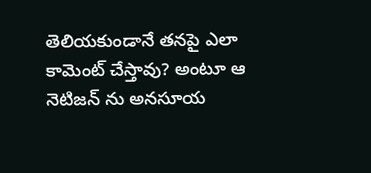తెలియకుండానే త‌నపై ఎలా కామెంట్‌ చేస్తావు? అంటూ ఆ నెటిజ‌న్ ను అనసూయ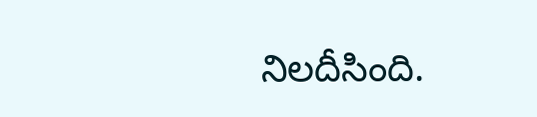నిల‌దీసింది.